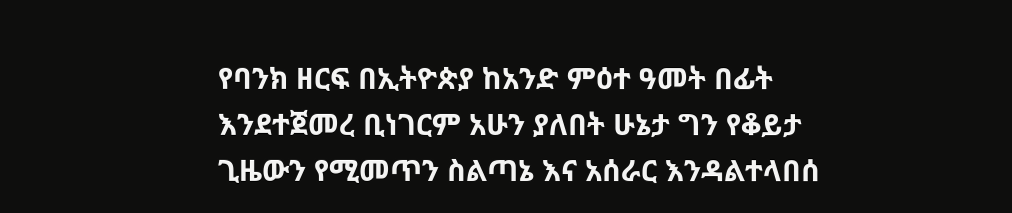የባንክ ዘርፍ በኢትዮጵያ ከአንድ ምዕተ ዓመት በፊት እንደተጀመረ ቢነገርም አሁን ያለበት ሁኔታ ግን የቆይታ ጊዜውን የሚመጥን ስልጣኔ እና አሰራር እንዳልተላበሰ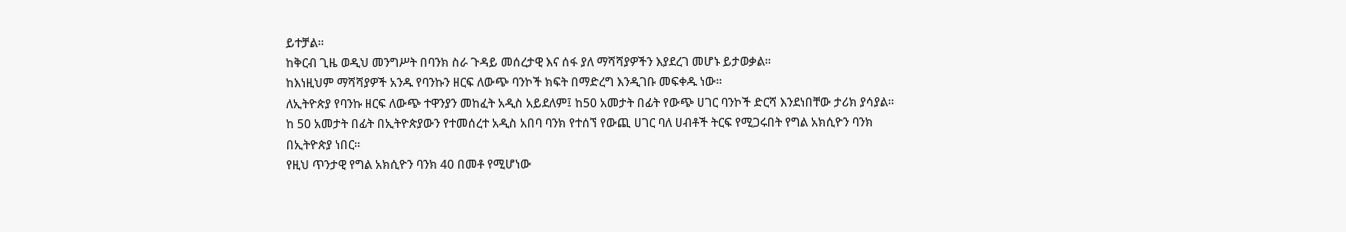ይተቻል።
ከቅርብ ጊዜ ወዲህ መንግሥት በባንክ ስራ ጉዳይ መሰረታዊ እና ሰፋ ያለ ማሻሻያዎችን እያደረገ መሆኑ ይታወቃል።
ከእነዚህም ማሻሻያዎች አንዱ የባንኩን ዘርፍ ለውጭ ባንኮች ክፍት በማድረግ እንዲገቡ መፍቀዱ ነው።
ለኢትዮጵያ የባንኩ ዘርፍ ለውጭ ተዋንያን መከፈት አዲስ አይደለም፤ ከ50 አመታት በፊት የውጭ ሀገር ባንኮች ድርሻ እንደነበቸው ታሪክ ያሳያል።
ከ 50 አመታት በፊት በኢትዮጵያውን የተመሰረተ አዲስ አበባ ባንክ የተሰኘ የውጪ ሀገር ባለ ሀብቶች ትርፍ የሚጋሩበት የግል አክሲዮን ባንክ በኢትዮጵያ ነበር።
የዚህ ጥንታዊ የግል አክሲዮን ባንክ 40 በመቶ የሚሆነው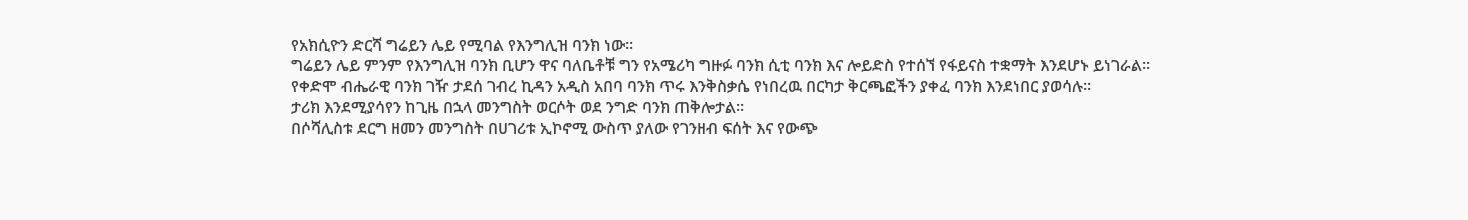የአክሲዮን ድርሻ ግሬይን ሌይ የሚባል የእንግሊዝ ባንክ ነው።
ግሬይን ሌይ ምንም የእንግሊዝ ባንክ ቢሆን ዋና ባለቤቶቹ ግን የአሜሪካ ግዙፉ ባንክ ሲቲ ባንክ እና ሎይድስ የተሰኘ የፋይናስ ተቋማት እንደሆኑ ይነገራል።
የቀድሞ ብሔራዊ ባንክ ገዥ ታደሰ ገብረ ኪዳን አዲስ አበባ ባንክ ጥሩ እንቅስቃሴ የነበረዉ በርካታ ቅርጫፎችን ያቀፈ ባንክ እንደነበር ያወሳሉ።
ታሪክ እንደሚያሳየን ከጊዜ በኋላ መንግስት ወርሶት ወደ ንግድ ባንክ ጠቅሎታል።
በሶሻሊስቱ ደርግ ዘመን መንግስት በሀገሪቱ ኢኮኖሚ ውስጥ ያለው የገንዘብ ፍሰት እና የውጭ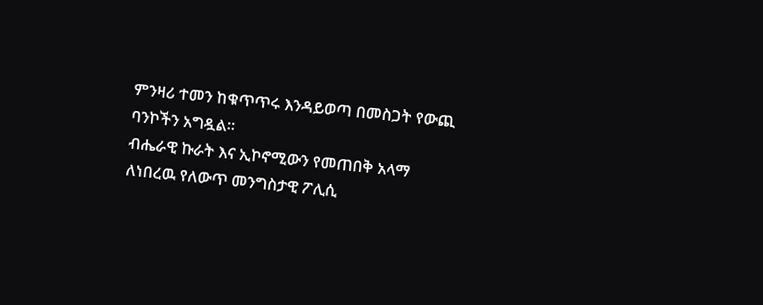ምንዛሪ ተመን ከቁጥጥሩ እንዳይወጣ በመስጋት የውጪ ባንኮችን አግዷል።
ብሔራዊ ኩራት እና ኢኮኖሚውን የመጠበቅ አላማ ለነበረዉ የለውጥ መንግስታዊ ፖሊሲ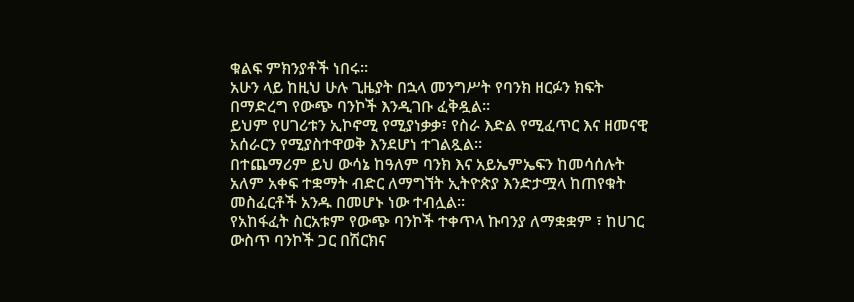ቁልፍ ምክንያቶች ነበሩ።
አሁን ላይ ከዚህ ሁሉ ጊዜያት በኋላ መንግሥት የባንክ ዘርፉን ክፍት በማድረግ የውጭ ባንኮች እንዲገቡ ፈቅዷል።
ይህም የሀገሪቱን ኢኮኖሚ የሚያነቃቃ፣ የስራ እድል የሚፈጥር እና ዘመናዊ አሰራርን የሚያስተዋወቅ እንደሆነ ተገልጿል።
በተጨማሪም ይህ ውሳኔ ከዓለም ባንክ እና አይኤምኤፍን ከመሳሰሉት አለም አቀፍ ተቋማት ብድር ለማግኘት ኢትዮጵያ እንድታሟላ ከጠየቁት መስፈርቶች አንዱ በመሆኑ ነው ተብሏል።
የአከፋፈት ስርአቱም የውጭ ባንኮች ተቀጥላ ኩባንያ ለማቋቋም ፣ ከሀገር ውስጥ ባንኮች ጋር በሽርክና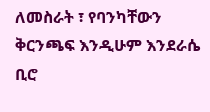ለመስራት ፣ የባንካቸውን ቅርንጫፍ እንዲሁም እንደራሴ ቢሮ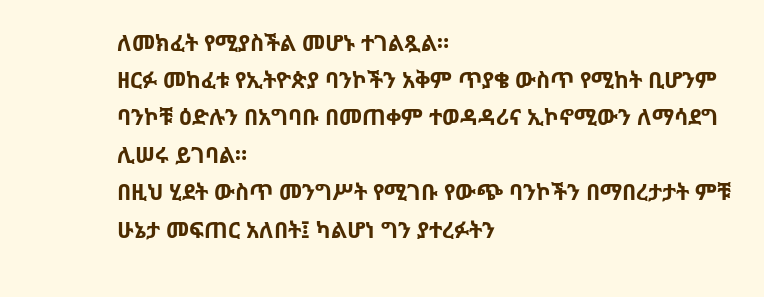ለመክፈት የሚያስችል መሆኑ ተገልጿል።
ዘርፉ መከፈቱ የኢትዮጵያ ባንኮችን አቅም ጥያቄ ውስጥ የሚከት ቢሆንም ባንኮቹ ዕድሉን በአግባቡ በመጠቀም ተወዳዳሪና ኢኮኖሚውን ለማሳደግ ሊሠሩ ይገባል።
በዚህ ሂደት ውስጥ መንግሥት የሚገቡ የውጭ ባንኮችን በማበረታታት ምቹ ሁኔታ መፍጠር አለበት፤ ካልሆነ ግን ያተረፉትን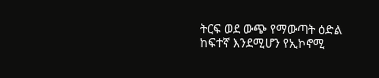ትርፍ ወደ ውጭ የማውጣት ዕድል ከፍተኛ እንደሚሆን የኢኮኖሚ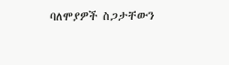ባለሞያዎች ስጋታቸውን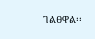ገልፀዋል፡፡